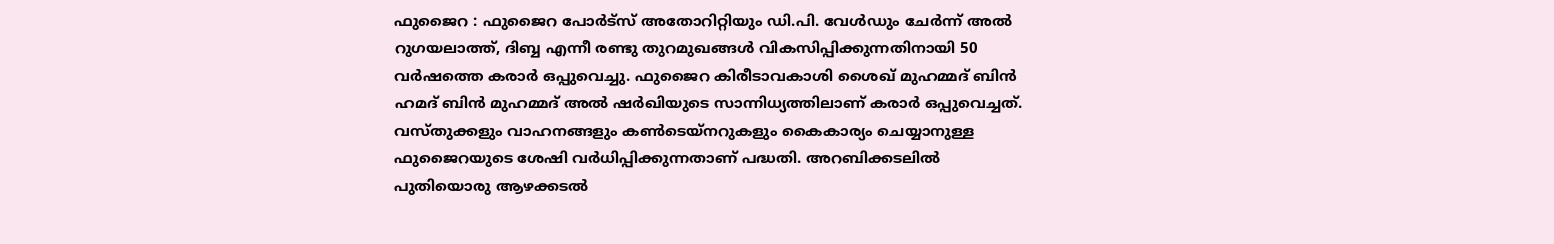ഫുജൈറ : ഫുജൈറ പോർട്സ് അതോറിറ്റിയും ഡി.പി. വേൾഡും ചേർന്ന് അൽ റുഗയലാത്ത്, ദിബ്ബ എന്നീ രണ്ടു തുറമുഖങ്ങൾ വികസിപ്പിക്കുന്നതിനായി 50 വർഷത്തെ കരാർ ഒപ്പുവെച്ചു. ഫുജൈറ കിരീടാവകാശി ശൈഖ് മുഹമ്മദ് ബിൻ ഹമദ് ബിൻ മുഹമ്മദ് അൽ ഷർഖിയുടെ സാന്നിധ്യത്തിലാണ് കരാർ ഒപ്പുവെച്ചത്. വസ്തുക്കളും വാഹനങ്ങളും കൺടെയ്നറുകളും കൈകാര്യം ചെയ്യാനുള്ള ഫുജൈറയുടെ ശേഷി വർധിപ്പിക്കുന്നതാണ് പദ്ധതി. അറബിക്കടലിൽ പുതിയൊരു ആഴക്കടൽ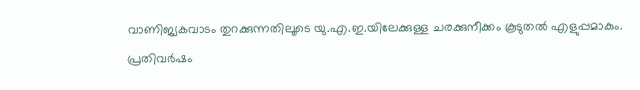വാണിജ്യകവാടം തുറക്കുന്നതിലൂടെ യു.എ.ഇ.യിലേക്കുള്ള ചരക്കുനീക്കം കൂടുതൽ എളുപ്പമാകും. പ്രതിവർഷം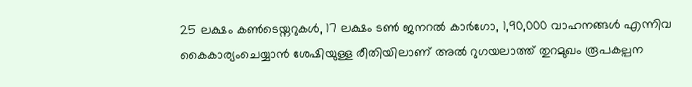25 ലക്ഷം കൺടെയ്നറുകൾ, 17 ലക്ഷം ടൺ ജനറൽ കാർഗോ, 1,90,000 വാഹനങ്ങൾ എന്നിവ കൈകാര്യംചെയ്യാൻ ശേഷിയുള്ള രീതിയിലാണ് അൽ റുഗയലാത്ത് തുറമുഖം രൂപകല്പന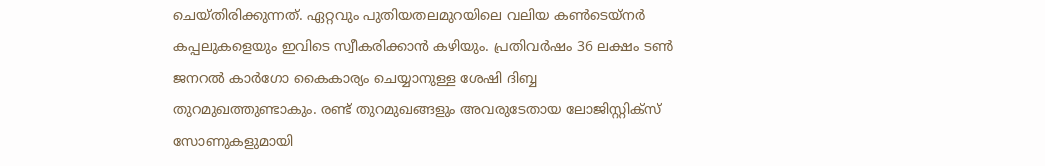ചെയ്തിരിക്കുന്നത്. ഏറ്റവും പുതിയതലമുറയിലെ വലിയ കൺടെയ്നർ കപ്പലുകളെയും ഇവിടെ സ്വീകരിക്കാൻ കഴിയും. പ്രതിവർഷം 36 ലക്ഷം ടൺ ജനറൽ കാർഗോ കൈകാര്യം ചെയ്യാനുള്ള ശേഷി ദിബ്ബ തുറമുഖത്തുണ്ടാകും. രണ്ട് തുറമുഖങ്ങളും അവരുടേതായ ലോജിസ്റ്റിക്സ് സോണുകളുമായി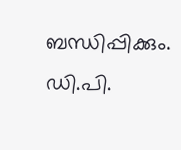ബന്ധിപ്പിക്കും.
ഡി.പി.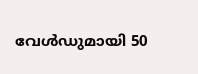വേൾഡുമായി 50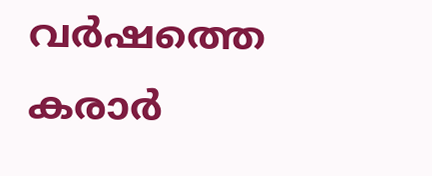വർഷത്തെ കരാർ